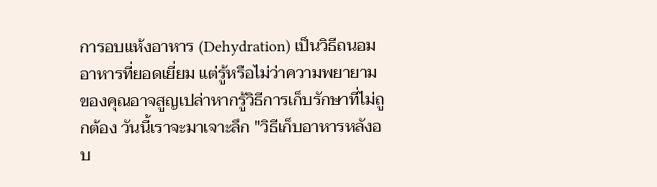การอบแห้งอาหาร (Dehydration) เป็นวิธีถนอมอาหารที่ยอดเยี่ยม แต่รู้หรือไม่ว่าความพยายามของคุณอาจสูญเปล่าหากรู้วิธีการเก็บรักษาที่ไม่ถูกต้อง วันนี้เราจะมาเจาะลึก "วิธีเก็บอาหารหลังอบ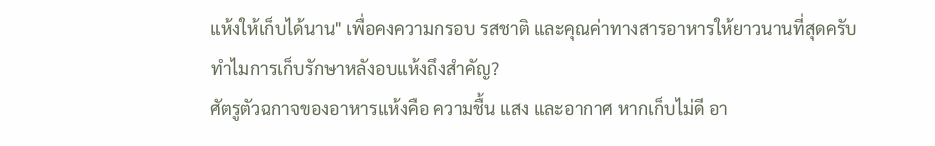แห้งให้เก็บได้นาน" เพื่อคงความกรอบ รสชาติ และคุณค่าทางสารอาหารให้ยาวนานที่สุดครับ
ทำไมการเก็บรักษาหลังอบแห้งถึงสำคัญ?
ศัตรูตัวฉกาจของอาหารแห้งคือ ความชื้น แสง และอากาศ หากเก็บไม่ดี อา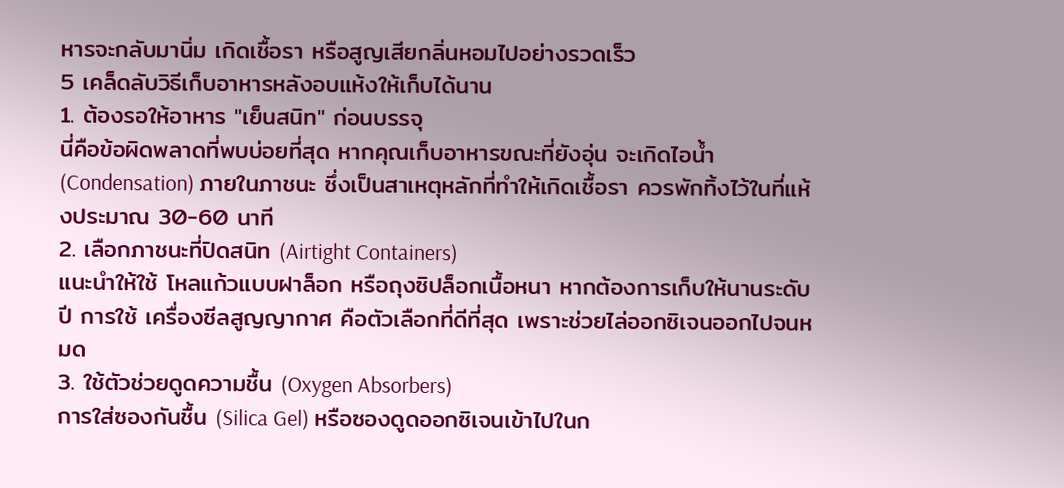หารจะกลับมานิ่ม เกิดเชื้อรา หรือสูญเสียกลิ่นหอมไปอย่างรวดเร็ว
5 เคล็ดลับวิธีเก็บอาหารหลังอบแห้งให้เก็บได้นาน
1. ต้องรอให้อาหาร "เย็นสนิท" ก่อนบรรจุ
นี่คือข้อผิดพลาดที่พบบ่อยที่สุด หากคุณเก็บอาหารขณะที่ยังอุ่น จะเกิดไอน้ำ (Condensation) ภายในภาชนะ ซึ่งเป็นสาเหตุหลักที่ทำให้เกิดเชื้อรา ควรพักทิ้งไว้ในที่แห้งประมาณ 30-60 นาที
2. เลือกภาชนะที่ปิดสนิท (Airtight Containers)
แนะนำให้ใช้ โหลแก้วแบบฝาล็อก หรือถุงซิปล็อกเนื้อหนา หากต้องการเก็บให้นานระดับปี การใช้ เครื่องซีลสูญญากาศ คือตัวเลือกที่ดีที่สุด เพราะช่วยไล่ออกซิเจนออกไปจนหมด
3. ใช้ตัวช่วยดูดความชื้น (Oxygen Absorbers)
การใส่ซองกันชื้น (Silica Gel) หรือซองดูดออกซิเจนเข้าไปในก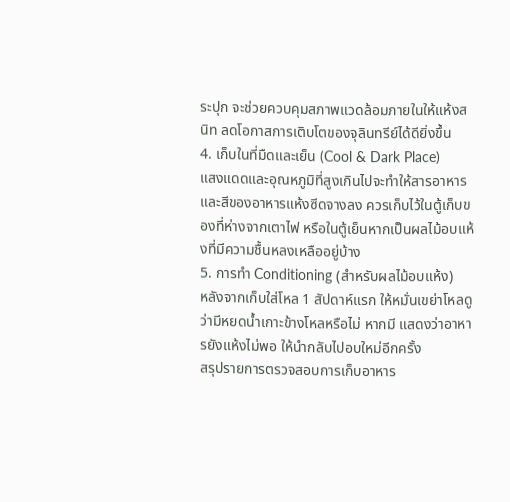ระปุก จะช่วยควบคุมสภาพแวดล้อมภายในให้แห้งสนิท ลดโอกาสการเติบโตของจุลินทรีย์ได้ดียิ่งขึ้น
4. เก็บในที่มืดและเย็น (Cool & Dark Place)
แสงแดดและอุณหภูมิที่สูงเกินไปจะทำให้สารอาหารและสีของอาหารแห้งซีดจางลง ควรเก็บไว้ในตู้เก็บของที่ห่างจากเตาไฟ หรือในตู้เย็นหากเป็นผลไม้อบแห้งที่มีความชื้นหลงเหลืออยู่บ้าง
5. การทำ Conditioning (สำหรับผลไม้อบแห้ง)
หลังจากเก็บใส่โหล 1 สัปดาห์แรก ให้หมั่นเขย่าโหลดูว่ามีหยดน้ำเกาะข้างโหลหรือไม่ หากมี แสดงว่าอาหารยังแห้งไม่พอ ให้นำกลับไปอบใหม่อีกครั้ง
สรุปรายการตรวจสอบการเก็บอาหาร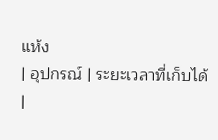แห้ง
| อุปกรณ์ | ระยะเวลาที่เก็บได้ |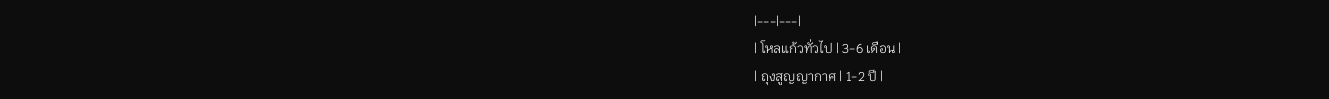|---|---|
| โหลแก้วทั่วไป | 3-6 เดือน |
| ถุงสูญญากาศ | 1-2 ปี |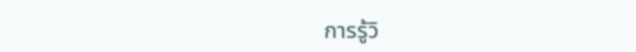การรู้วิ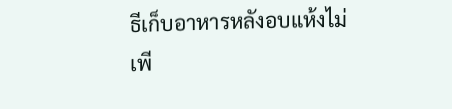ธีเก็บอาหารหลังอบแห้งไม่เพี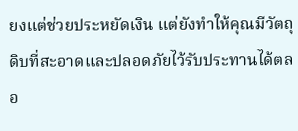ยงแต่ช่วยประหยัดเงิน แต่ยังทำให้คุณมีวัตถุดิบที่สะอาดและปลอดภัยไว้รับประทานได้ตลอ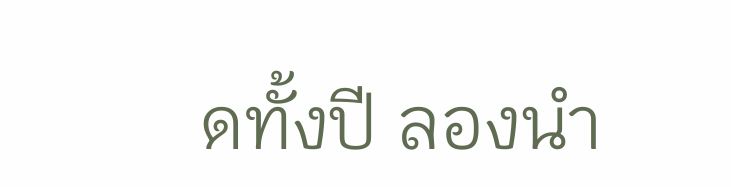ดทั้งปี ลองนำ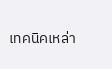เทคนิคเหล่า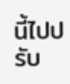นี้ไปปรับ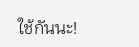ใช้กันนะ!